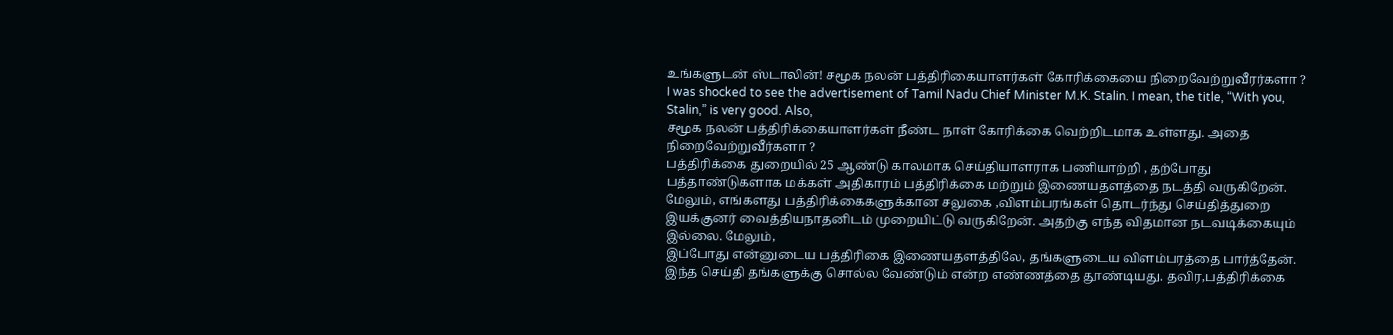உங்களுடன் ஸ்டாலின்! சமூக நலன் பத்திரிகையாளர்கள் கோரிக்கையை நிறைவேற்றுவீரர்களா ?
I was shocked to see the advertisement of Tamil Nadu Chief Minister M.K. Stalin. I mean, the title, “With you, Stalin,” is very good. Also,
சமூக நலன் பத்திரிக்கையாளர்கள் நீண்ட நாள் கோரிக்கை வெற்றிடமாக உள்ளது. அதை நிறைவேற்றுவீர்களா ?
பத்திரிக்கை துறையில் 25 ஆண்டு காலமாக செய்தியாளராக பணியாற்றி , தற்போது பத்தாண்டுகளாக மக்கள் அதிகாரம் பத்திரிக்கை மற்றும் இணையதளத்தை நடத்தி வருகிறேன்.
மேலும், எங்களது பத்திரிக்கைகளுக்கான சலுகை ,விளம்பரங்கள் தொடர்ந்து செய்தித்துறை இயக்குனர் வைத்தியநாதனிடம் முறையிட்டு வருகிறேன். அதற்கு எந்த விதமான நடவடிக்கையும் இல்லை. மேலும்,
இப்போது என்னுடைய பத்திரிகை இணையதளத்திலே, தங்களுடைய விளம்பரத்தை பார்த்தேன். இந்த செய்தி தங்களுக்கு சொல்ல வேண்டும் என்ற எண்ணத்தை தூண்டியது. தவிர,பத்திரிக்கை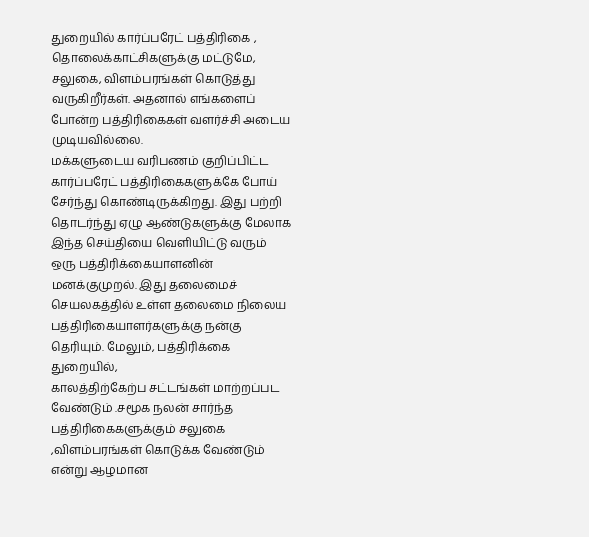துறையில் கார்ப்பரேட் பத்திரிகை , தொலைக்காட்சிகளுக்கு மட்டுமே, சலுகை, விளம்பரங்கள் கொடுத்து வருகிறீர்கள். அதனால் எங்களைப் போன்ற பத்திரிகைகள் வளர்ச்சி அடைய முடியவில்லை.
மக்களுடைய வரிபணம் குறிப்பிட்ட கார்ப்பரேட் பத்திரிகைகளுக்கே போய் சேர்ந்து கொண்டிருக்கிறது. இது பற்றி தொடர்ந்து ஏழு ஆண்டுகளுக்கு மேலாக இந்த செய்தியை வெளியிட்டு வரும் ஒரு பத்திரிக்கையாளனின் மனக்குமுறல். இது தலைமைச் செயலகத்தில் உள்ள தலைமை நிலைய பத்திரிகையாளர்களுக்கு நன்கு தெரியும். மேலும், பத்திரிக்கை துறையில்,
காலத்திற்கேற்ப சட்டங்கள் மாற்றப்பட வேண்டும் .சமூக நலன் சார்ந்த பத்திரிகைகளுக்கும் சலுகை ,விளம்பரங்கள் கொடுக்க வேண்டும் என்று ஆழமான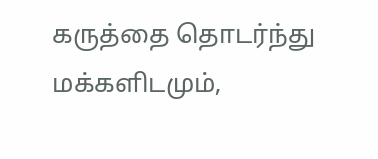கருத்தை தொடர்ந்து மக்களிடமும்,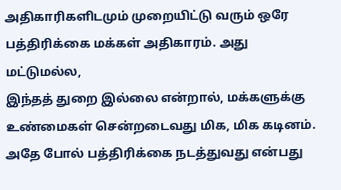அதிகாரிகளிடமும் முறையிட்டு வரும் ஒரே பத்திரிக்கை மக்கள் அதிகாரம். அது மட்டுமல்ல,
இந்தத் துறை இல்லை என்றால், மக்களுக்கு உண்மைகள் சென்றடைவது மிக, மிக கடினம். அதே போல் பத்திரிக்கை நடத்துவது என்பது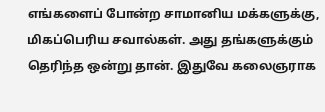எங்களைப் போன்ற சாமானிய மக்களுக்கு, மிகப்பெரிய சவால்கள். அது தங்களுக்கும் தெரிந்த ஒன்று தான். இதுவே கலைஞராக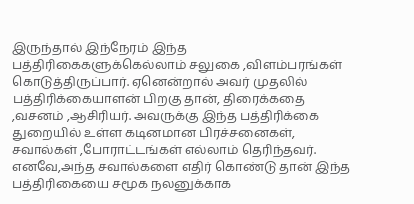இருந்தால் இந்நேரம் இந்த பத்திரிகைகளுக்கெல்லாம் சலுகை ,விளம்பரங்கள் கொடுத்திருப்பார். ஏனென்றால் அவர் முதலில் பத்திரிக்கையாளன் பிறகு தான், திரைக்கதை ,வசனம் ,ஆசிரியர். அவருக்கு இந்த பத்திரிக்கை துறையில் உள்ள கடினமான பிரச்சனைகள், சவால்கள் ,போராட்டங்கள் எல்லாம் தெரிந்தவர்.
எனவே,அந்த சவால்களை எதிர் கொண்டு தான் இந்த பத்திரிகையை சமூக நலனுக்காக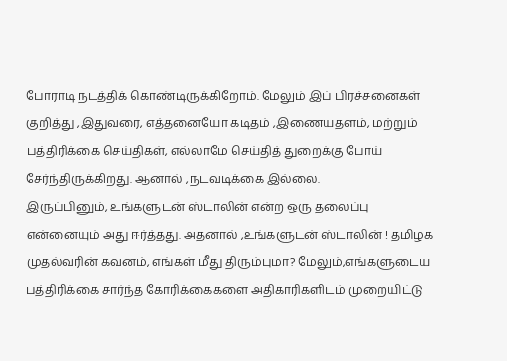போராடி நடத்திக் கொண்டிருக்கிறோம். மேலும் இப் பிரச்சனைகள் குறித்து ,இதுவரை, எத்தனையோ கடிதம் ,இணையதளம், மற்றும் பத்திரிக்கை செய்திகள், எல்லாமே செய்தித் துறைக்கு போய் சேர்ந்திருக்கிறது. ஆனால் ,நடவடிக்கை இல்லை.
இருப்பினும், உங்களுடன் ஸ்டாலின் என்ற ஒரு தலைப்பு என்னையும் அது ஈர்த்தது. அதனால் ,உங்களுடன் ஸ்டாலின் ! தமிழக முதல்வரின் கவனம், எங்கள் மீது திரும்புமா? மேலும்,எங்களுடைய பத்திரிக்கை சார்ந்த கோரிக்கைகளை அதிகாரிகளிடம் முறையிட்டு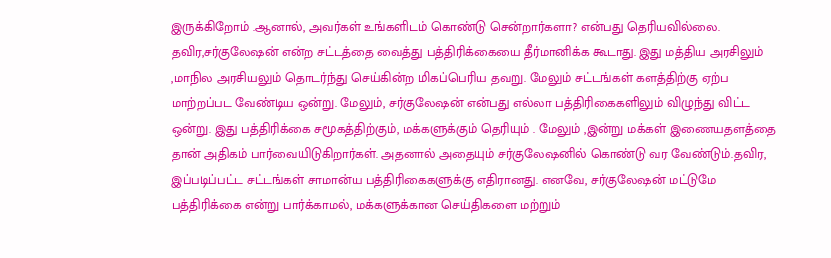இருக்கிறோம் .ஆனால், அவர்கள் உங்களிடம் கொண்டு சென்றார்களா? என்பது தெரியவில்லை.
தவிர,சர்குலேஷன் என்ற சட்டத்தை வைத்து பத்திரிக்கையை தீர்மானிக்க கூடாது. இது மத்திய அரசிலும் ,மாநில அரசியலும் தொடர்ந்து செய்கின்ற மிகப்பெரிய தவறு. மேலும் சட்டங்கள் களத்திற்கு ஏற்ப மாற்றப்பட வேண்டிய ஒன்று. மேலும், சர்குலேஷன் என்பது எல்லா பத்திரிகைகளிலும் விழுந்து விட்ட ஒன்று. இது பத்திரிக்கை சமூகத்திற்கும், மக்களுக்கும் தெரியும் . மேலும் ,இன்று மக்கள் இணையதளத்தை தான் அதிகம் பார்வையிடுகிறார்கள். அதனால் அதையும் சர்குலேஷனில் கொண்டு வர வேண்டும்.தவிர,
இப்படிப்பட்ட சட்டங்கள் சாமான்ய பத்திரிகைகளுக்கு எதிரானது. எனவே, சர்குலேஷன் மட்டுமே பத்திரிக்கை என்று பார்க்காமல், மக்களுக்கான செய்திகளை மற்றும்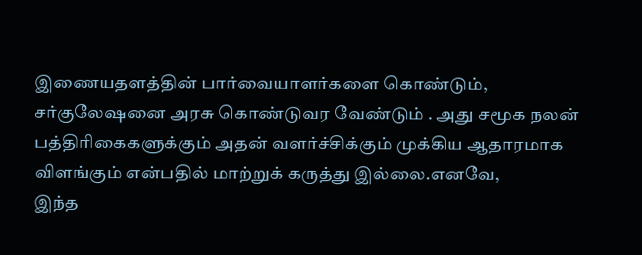இணையதளத்தின் பார்வையாளர்களை கொண்டும், சர்குலேஷனை அரசு கொண்டுவர வேண்டும் . அது சமூக நலன் பத்திரிகைகளுக்கும் அதன் வளர்ச்சிக்கும் முக்கிய ஆதாரமாக விளங்கும் என்பதில் மாற்றுக் கருத்து இல்லை.எனவே,
இந்த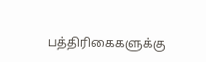பத்திரிகைகளுக்கு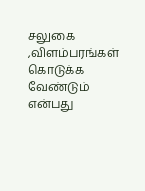சலுகை ,விளம்பரங்கள் கொடுக்க வேண்டும் என்பது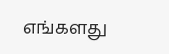எங்களது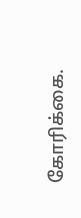கோரிக்கை.